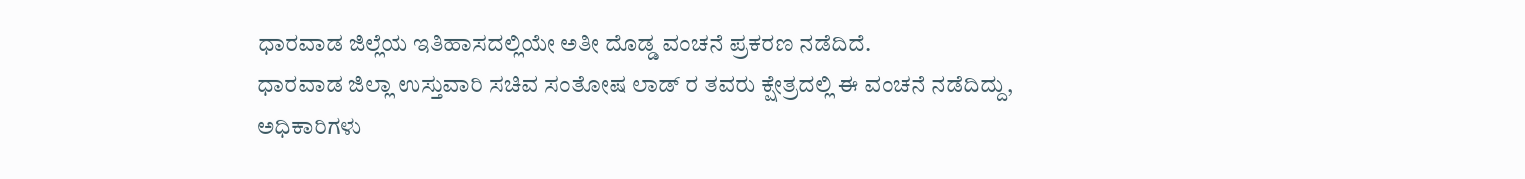ಧಾರವಾಡ ಜಿಲ್ಲೆಯ ಇತಿಹಾಸದಲ್ಲಿಯೇ ಅತೀ ದೊಡ್ಡ ವಂಚನೆ ಪ್ರಕರಣ ನಡೆದಿದೆ.
ಧಾರವಾಡ ಜಿಲ್ಲಾ ಉಸ್ತುವಾರಿ ಸಚಿವ ಸಂತೋಷ ಲಾಡ್ ರ ತವರು ಕ್ಷೇತ್ರದಲ್ಲಿ ಈ ವಂಚನೆ ನಡೆದಿದ್ದು, ಅಧಿಕಾರಿಗಳು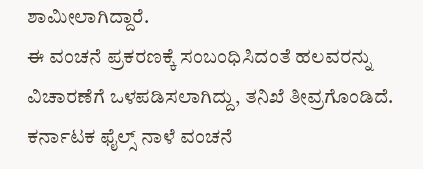ಶಾಮೀಲಾಗಿದ್ದಾರೆ.
ಈ ವಂಚನೆ ಪ್ರಕರಣಕ್ಕೆ ಸಂಬಂಧಿಸಿದಂತೆ ಹಲವರನ್ನು ವಿಚಾರಣೆಗೆ ಒಳಪಡಿಸಲಾಗಿದ್ದು, ತನಿಖೆ ತೀವ್ರಗೊಂಡಿದೆ.
ಕರ್ನಾಟಕ ಫೈಲ್ಸ್ ನಾಳೆ ವಂಚನೆ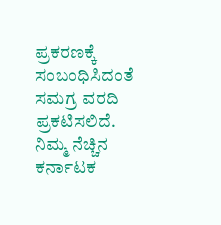ಪ್ರಕರಣಕ್ಕೆ ಸಂಬಂಧಿಸಿದಂತೆ ಸಮಗ್ರ ವರದಿ ಪ್ರಕಟಿಸಲಿದೆ.
ನಿಮ್ಮ ನೆಚ್ಚಿನ ಕರ್ನಾಟಕ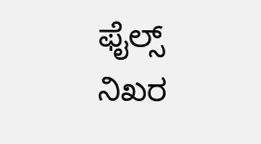ಫೈಲ್ಸ್ ನಿಖರ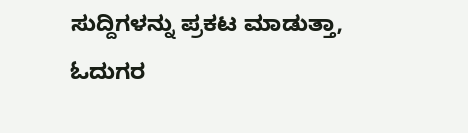ಸುದ್ದಿಗಳನ್ನು ಪ್ರಕಟ ಮಾಡುತ್ತಾ, ಓದುಗರ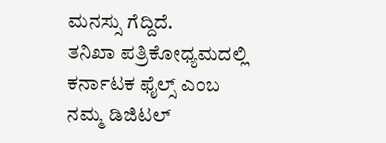ಮನಸ್ಸು ಗೆದ್ದಿದೆ.
ತನಿಖಾ ಪತ್ರಿಕೋಧ್ಯಮದಲ್ಲಿ ಕರ್ನಾಟಕ ಫೈಲ್ಸ್ ಎಂಬ ನಮ್ಮ ಡಿಜಿಟಲ್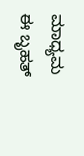ಮಾಧ್ಯಮ ಈ ಬೃಹತ್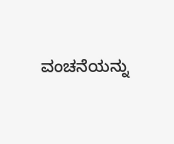ವಂಚನೆಯನ್ನು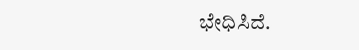ಭೇಧಿಸಿದೆ.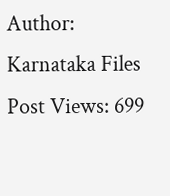Author: Karnataka Files
Post Views: 699